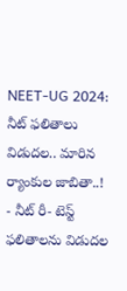NEET-UG 2024: నీట్ ఫలితాలు విడుదల.. మారిన ర్యాంకుల జాబితా..!
- నీట్ రీ- టెస్ట్ ఫలితాలను విడుదల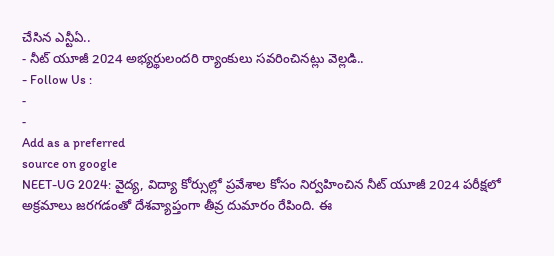చేసిన ఎన్టీఏ..
- నీట్ యూజీ 2024 అభ్యర్థులందరి ర్యాంకులు సవరించినట్లు వెల్లడి..
- Follow Us :
-
-
Add as a preferred
source on google
NEET-UG 2024: వైద్య, విద్యా కోర్సుల్లో ప్రవేశాల కోసం నిర్వహించిన నీట్ యూజీ 2024 పరీక్షలో అక్రమాలు జరగడంతో దేశవ్యాప్తంగా తీవ్ర దుమారం రేపింది. ఈ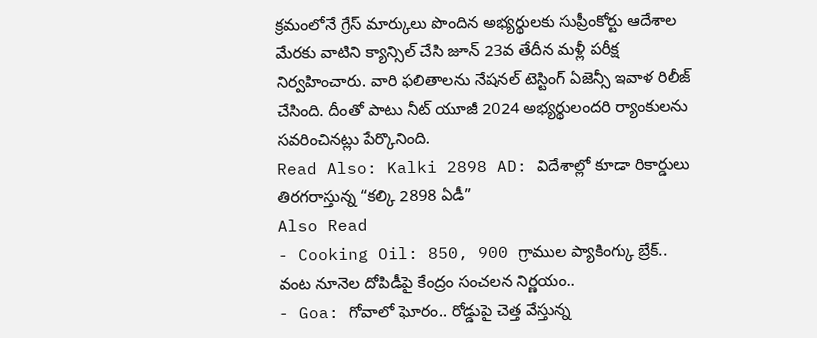క్రమంలోనే గ్రేస్ మార్కులు పొందిన అభ్యర్థులకు సుప్రీంకోర్టు ఆదేశాల మేరకు వాటిని క్యాన్సిల్ చేసి జూన్ 23వ తేదీన మళ్లీ పరీక్ష నిర్వహించారు. వారి ఫలితాలను నేషనల్ టెస్టింగ్ ఏజెన్సీ ఇవాళ రిలీజ్ చేసింది. దీంతో పాటు నీట్ యూజీ 2024 అభ్యర్థులందరి ర్యాంకులను సవరించినట్లు పేర్కొనింది.
Read Also: Kalki 2898 AD: విదేశాల్లో కూడా రికార్డులు తిరగరాస్తున్న “కల్కి 2898 ఏడీ”
Also Read
- Cooking Oil: 850, 900 గ్రాముల ప్యాకింగ్కు బ్రేక్.. వంట నూనెల దోపిడీపై కేంద్రం సంచలన నిర్ణయం..
- Goa: గోవాలో ఘోరం.. రోడ్డుపై చెత్త వేస్తున్న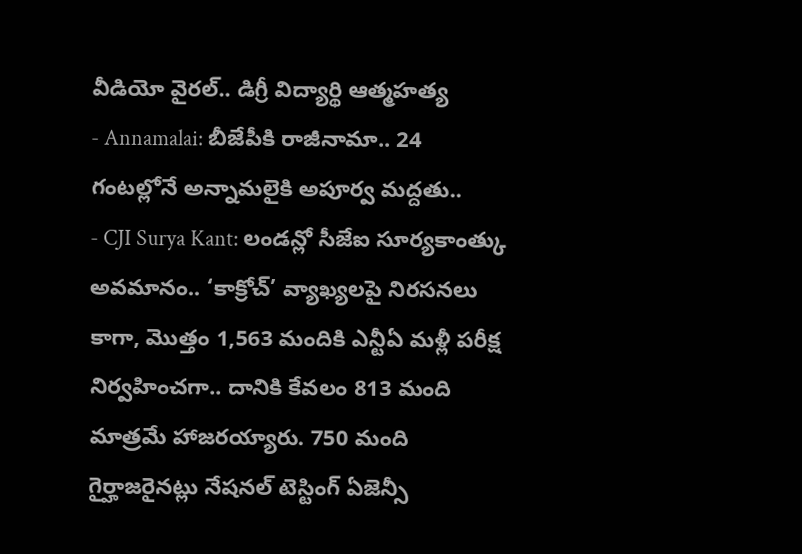వీడియో వైరల్.. డిగ్రీ విద్యార్థి ఆత్మహత్య
- Annamalai: బీజేపీకి రాజీనామా.. 24 గంటల్లోనే అన్నామలైకి అపూర్వ మద్దతు..
- CJI Surya Kant: లండన్లో సీజేఐ సూర్యకాంత్కు అవమానం.. ‘కాక్రోచ్’ వ్యాఖ్యలపై నిరసనలు
కాగా, మొత్తం 1,563 మందికి ఎన్టీఏ మళ్లీ పరీక్ష నిర్వహించగా.. దానికి కేవలం 813 మంది మాత్రమే హాజరయ్యారు. 750 మంది గైర్హాజరైనట్లు నేషనల్ టెస్టింగ్ ఏజెన్సీ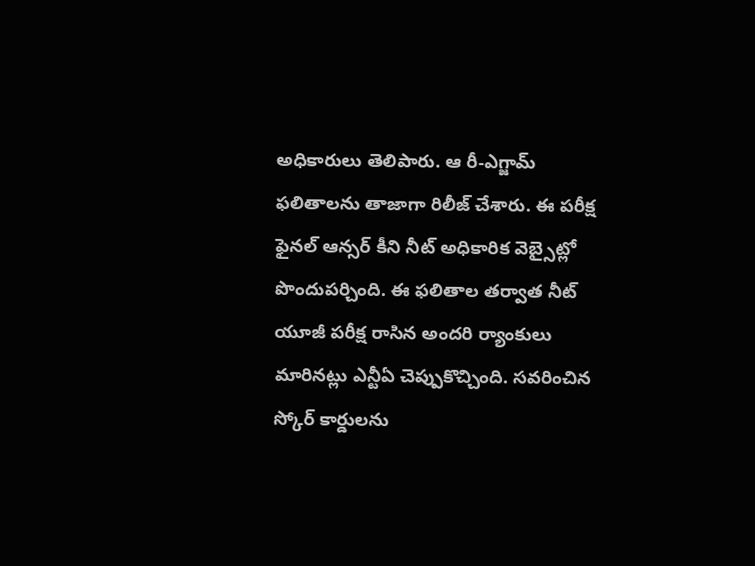అధికారులు తెలిపారు. ఆ రీ-ఎగ్జామ్ ఫలితాలను తాజాగా రిలీజ్ చేశారు. ఈ పరీక్ష ఫైనల్ ఆన్సర్ కీని నీట్ అధికారిక వెబ్సైట్లో పొందుపర్చింది. ఈ ఫలితాల తర్వాత నీట్ యూజీ పరీక్ష రాసిన అందరి ర్యాంకులు మారినట్లు ఎన్టీఏ చెప్పుకొచ్చింది. సవరించిన స్కోర్ కార్డులను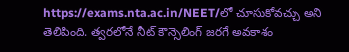https://exams.nta.ac.in/NEET/లో చూసుకోవచ్చు అని తెలిపింది. త్వరలోనే నీట్ కౌన్సెలింగ్ జరగే అవకాశం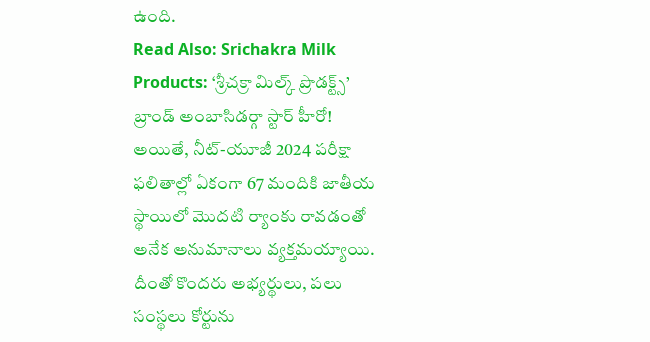ఉంది.
Read Also: Srichakra Milk Products: ‘శ్రీచక్రా మిల్క్ ప్రొడక్ట్స్’ బ్రాండ్ అంబాసిడర్గా స్టార్ హీరో!
అయితే, నీట్-యూజీ 2024 పరీక్షా ఫలితాల్లో ఏకంగా 67 మందికి జాతీయ స్థాయిలో మొదటి ర్యాంకు రావడంతో అనేక అనుమానాలు వ్యక్తమయ్యాయి. దీంతో కొందరు అభ్యర్థులు, పలు సంస్థలు కోర్టును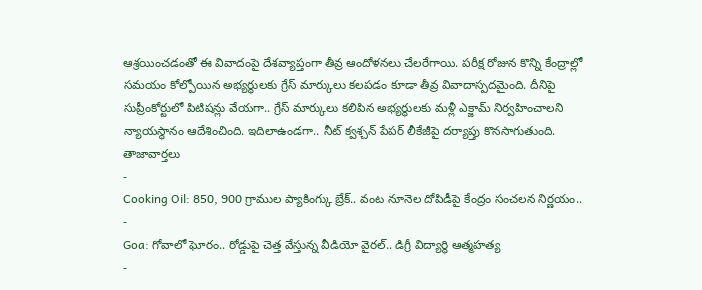ఆశ్రయించడంతో ఈ వివాదంపై దేశవ్యాప్తంగా తీవ్ర ఆందోళనలు చేలరేగాయి. పరీక్ష రోజున కొన్ని కేంద్రాల్లో సమయం కోల్పోయిన అభ్యర్థులకు గ్రేస్ మార్కులు కలపడం కూడా తీవ్ర వివాదాస్పదమైంది. దీనిపై సుప్రీంకోర్టులో పిటిషన్లు వేయగా.. గ్రేస్ మార్కులు కలిపిన అభ్యర్థులకు మళ్లీ ఎక్జామ్ నిర్వహించాలని న్యాయస్థానం ఆదేశించింది. ఇదిలాఉండగా.. నీట్ క్వశ్చన్ పేపర్ లీకేజీపై దర్యాప్తు కొనసాగుతుంది.
తాజావార్తలు
-
Cooking Oil: 850, 900 గ్రాముల ప్యాకింగ్కు బ్రేక్.. వంట నూనెల దోపిడీపై కేంద్రం సంచలన నిర్ణయం..
-
Goa: గోవాలో ఘోరం.. రోడ్డుపై చెత్త వేస్తున్న వీడియో వైరల్.. డిగ్రీ విద్యార్థి ఆత్మహత్య
-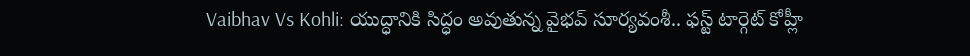Vaibhav Vs Kohli: యుద్ధానికి సిద్ధం అవుతున్న వైభవ్ సూర్యవంశీ.. ఫస్ట్ టార్గెట్ కోహ్లీ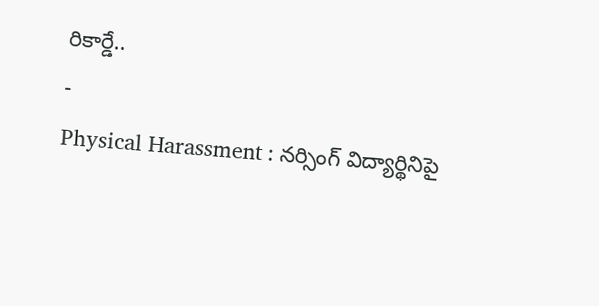రికార్డే..
-
Physical Harassment : నర్సింగ్ విద్యార్థినిపై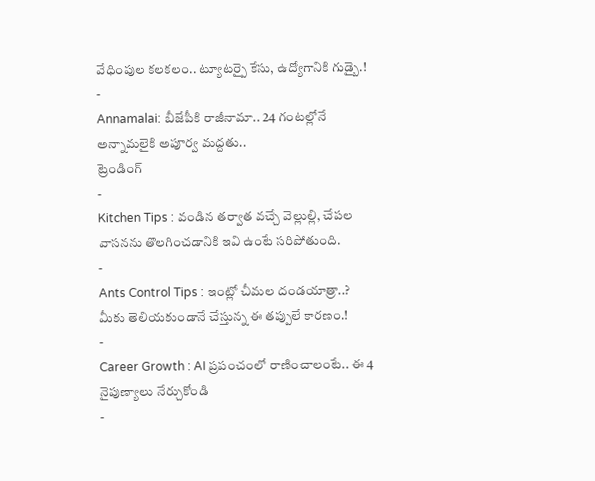వేధింపుల కలకలం.. ట్యూటర్పై కేసు, ఉద్యోగానికి గుడ్బై.!
-
Annamalai: బీజేపీకి రాజీనామా.. 24 గంటల్లోనే అన్నామలైకి అపూర్వ మద్దతు..
ట్రెండింగ్
-
Kitchen Tips : వండిన తర్వాత వచ్చే వెల్లుల్లి, చేపల వాసనను తొలగించడానికి ఇవి ఉంటే సరిపోతుంది.
-
Ants Control Tips : ఇంట్లో చీమల దండయాత్రా..? మీకు తెలియకుండానే చేస్తున్న ఈ తప్పులే కారణం.!
-
Career Growth : AI ప్రపంచంలో రాణించాలంటే.. ఈ 4 నైపుణ్యాలు నేర్చుకోండి
-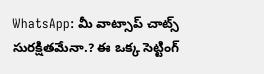WhatsApp: మీ వాట్సాప్ చాట్స్ సురక్షితమేనా.? ఈ ఒక్క సెట్టింగ్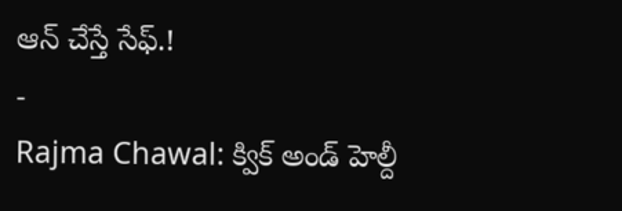ఆన్ చేస్తే సేఫ్.!
-
Rajma Chawal: క్విక్ అండ్ హెల్దీ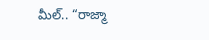మీల్.. “రాజ్మా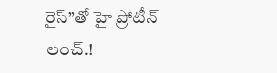రైస్”తో హై ప్రోటీన్ లంచ్.!